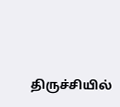திருச்சியில்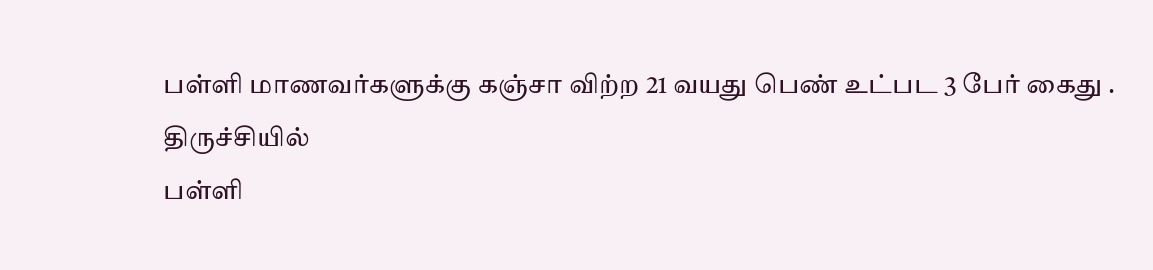பள்ளி மாணவர்களுக்கு கஞ்சா விற்ற 21 வயது பெண் உட்பட 3 பேர் கைது .
திருச்சியில்
பள்ளி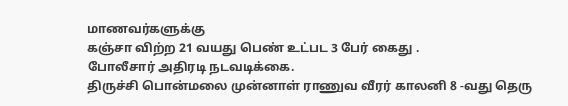மாணவர்களுக்கு
கஞ்சா விற்ற 21 வயது பெண் உட்பட 3 பேர் கைது .
போலீசார் அதிரடி நடவடிக்கை.
திருச்சி பொன்மலை முன்னாள் ராணுவ வீரர் காலனி 8 -வது தெரு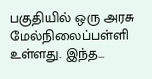பகுதியில் ஒரு அரசு மேல்நிலைப்பள்ளி உள்ளது. இந்த…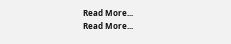Read More...
Read More...